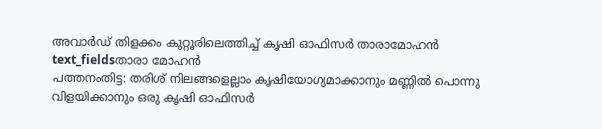അവാർഡ് തിളക്കം കുറ്റൂരിലെത്തിച്ച് കൃഷി ഓഫിസർ താരാമോഹൻ
text_fieldsതാരാ മോഹൻ
പത്തനംതിട്ട: തരിശ് നിലങ്ങളെല്ലാം കൃഷിയോഗ്യമാക്കാനും മണ്ണിൽ പൊന്നു വിളയിക്കാനും ഒരു കൃഷി ഓഫിസർ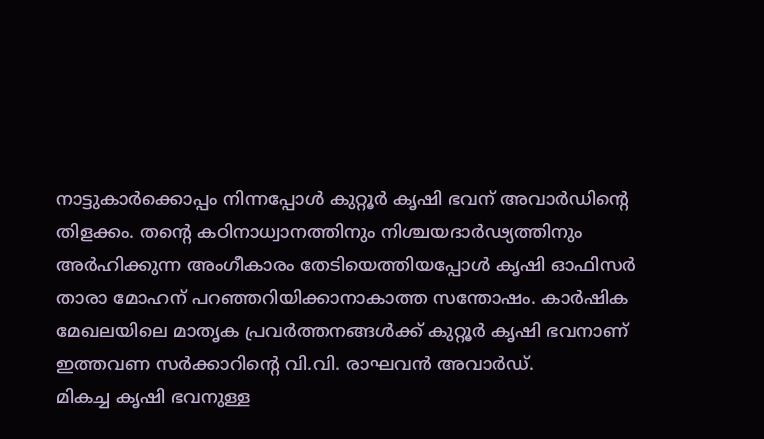നാട്ടുകാർക്കൊപ്പം നിന്നപ്പോൾ കുറ്റൂർ കൃഷി ഭവന് അവാർഡിന്റെ തിളക്കം. തന്റെ കഠിനാധ്വാനത്തിനും നിശ്ചയദാർഢ്യത്തിനും അർഹിക്കുന്ന അംഗീകാരം തേടിയെത്തിയപ്പോൾ കൃഷി ഓഫിസർ താരാ മോഹന് പറഞ്ഞറിയിക്കാനാകാത്ത സന്തോഷം. കാർഷിക മേഖലയിലെ മാതൃക പ്രവർത്തനങ്ങൾക്ക് കുറ്റൂർ കൃഷി ഭവനാണ് ഇത്തവണ സർക്കാറിന്റെ വി.വി. രാഘവൻ അവാർഡ്.
മികച്ച കൃഷി ഭവനുള്ള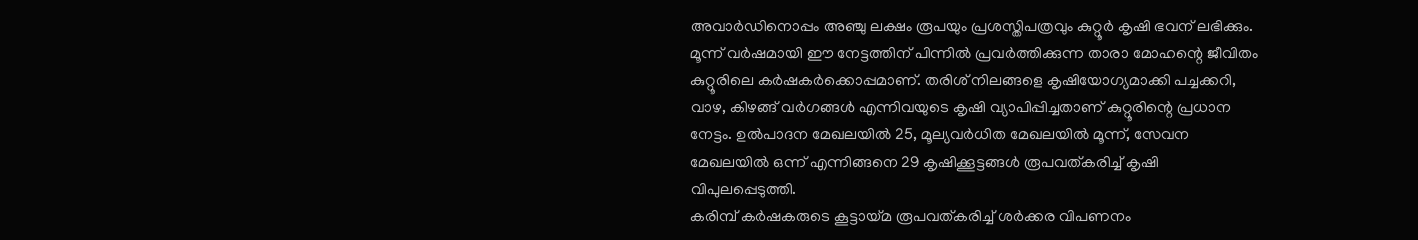അവാർഡിനൊപ്പം അഞ്ചു ലക്ഷം രൂപയും പ്രശസ്തിപത്രവും കുറ്റൂർ കൃഷി ഭവന് ലഭിക്കും. മൂന്ന് വർഷമായി ഈ നേട്ടത്തിന് പിന്നിൽ പ്രവർത്തിക്കുന്ന താരാ മോഹന്റെ ജീവിതം കുറ്റൂരിലെ കർഷകർക്കൊപ്പമാണ്. തരിശ് നിലങ്ങളെ കൃഷിയോഗ്യമാക്കി പച്ചക്കറി, വാഴ, കിഴങ്ങ് വർഗങ്ങൾ എന്നിവയുടെ കൃഷി വ്യാപിപ്പിച്ചതാണ് കുറ്റൂരിന്റെ പ്രധാന നേട്ടം. ഉൽപാദന മേഖലയിൽ 25, മൂല്യവർധിത മേഖലയിൽ മൂന്ന്, സേവന മേഖലയിൽ ഒന്ന് എന്നിങ്ങനെ 29 കൃഷിക്കൂട്ടങ്ങൾ രൂപവത്കരിച്ച് കൃഷി വിപുലപ്പെടുത്തി.
കരിമ്പ് കർഷകരുടെ കൂട്ടായ്മ രൂപവത്കരിച്ച് ശർക്കര വിപണനം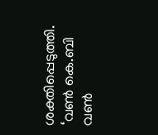ശക്തിപ്പെടുത്തി. ‘വൺ കെ.ബി വൺ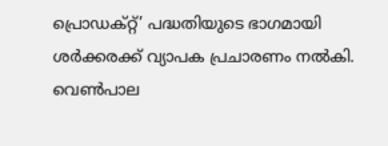പ്രൊഡക്റ്റ്’ പദ്ധതിയുടെ ഭാഗമായി ശർക്കരക്ക് വ്യാപക പ്രചാരണം നൽകി. വെൺപാല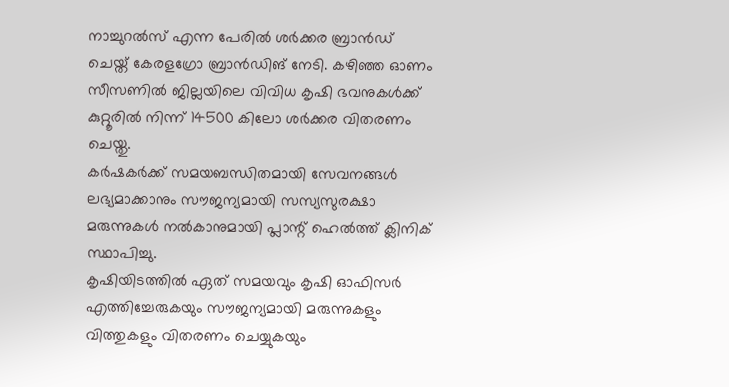നാച്ചുറൽസ് എന്ന പേരിൽ ശർക്കര ബ്രാൻഡ് ചെയ്ത് കേരളഗ്രോ ബ്രാൻഡിങ് നേടി. കഴിഞ്ഞ ഓണം സീസണിൽ ജില്ലയിലെ വിവിധ കൃഷി ഭവനുകൾക്ക് കുറ്റൂരിൽ നിന്ന് 14500 കിലോ ശർക്കര വിതരണം ചെയ്തു.
കർഷകർക്ക് സമയബന്ധിതമായി സേവനങ്ങൾ ലഭ്യമാക്കാനും സൗജന്യമായി സസ്യസുരക്ഷാ മരുന്നുകൾ നൽകാനുമായി പ്ലാന്റ് ഹെൽത്ത് ക്ലിനിക് സ്ഥാപിച്ചു.
കൃഷിയിടത്തിൽ ഏത് സമയവും കൃഷി ഓഫിസർ എത്തിച്ചേരുകയും സൗജന്യമായി മരുന്നുകളും വിത്തുകളും വിതരണം ചെയ്യുകയും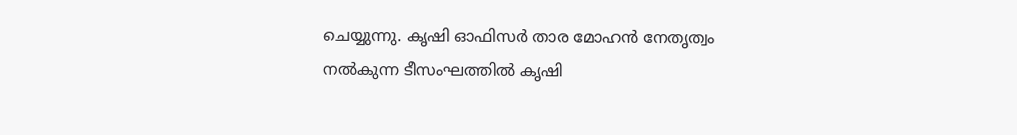ചെയ്യുന്നു. കൃഷി ഓഫിസർ താര മോഹൻ നേതൃത്വം നൽകുന്ന ടീസംഘത്തിൽ കൃഷി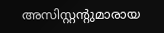അസിസ്റ്റന്റുമാരായ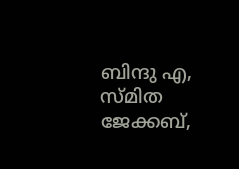ബിന്ദു എ, സ്മിത ജേക്കബ്,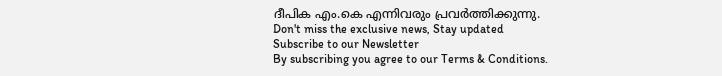ദീപിക എം.കെ എന്നിവരും പ്രവർത്തിക്കുന്നു.
Don't miss the exclusive news, Stay updated
Subscribe to our Newsletter
By subscribing you agree to our Terms & Conditions.